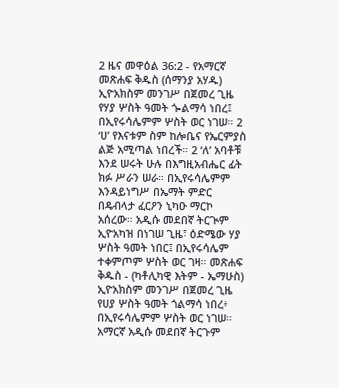2 ዜና መዋዕል 36:2 - የአማርኛ መጽሐፍ ቅዱስ (ሰማንያ አሃዱ) ኢዮአክስም መንገሥ በጀመረ ጊዜ የሃያ ሦስት ዓመት ጐልማሳ ነበረ፤ በኢየሩሳሌምም ሦስት ወር ነገሠ። 2 ‘ሀ’ የእናቱም ስም ከሎቤና የኤርምያስ ልጅ አሚጣል ነበረች። 2 ‘ለ’ አባቶቹ እንደ ሠሩት ሁሉ በእግዚአብሔር ፊት ክፉ ሥራን ሠራ። በኢየሩሳሌምም እንዳይነግሥ በኤማት ምድር በዴብላታ ፈርዖን ኒካዑ ማርኮ አሰረው። አዲሱ መደበኛ ትርጒም ኢዮአካዝ በነገሠ ጊዜ፣ ዕድሜው ሃያ ሦስት ዓመት ነበር፤ በኢየሩሳሌም ተቀምጦም ሦስት ወር ገዛ። መጽሐፍ ቅዱስ - (ካቶሊካዊ እትም - ኤማሁስ) ኢዮአክስም መንገሥ በጀመረ ጊዜ የሀያ ሦስት ዓመት ጎልማሳ ነበረ፥ በኢየሩሳሌምም ሦስት ወር ነገሠ። አማርኛ አዲሱ መደበኛ ትርጉም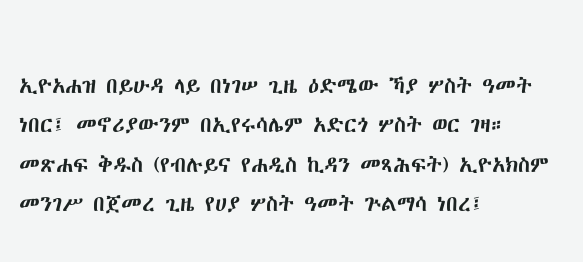ኢዮአሐዝ በይሁዳ ላይ በነገሠ ጊዜ ዕድሜው ኻያ ሦስት ዓመት ነበር፤ መኖሪያውንም በኢየሩሳሌም አድርጎ ሦስት ወር ገዛ። መጽሐፍ ቅዱስ (የብሉይና የሐዲስ ኪዳን መጻሕፍት) ኢዮአክስም መንገሥ በጀመረ ጊዜ የሀያ ሦስት ዓመት ጕልማሳ ነበረ፤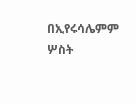በኢየሩሳሌምም ሦስት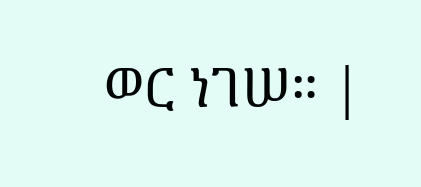ወር ነገሠ። |